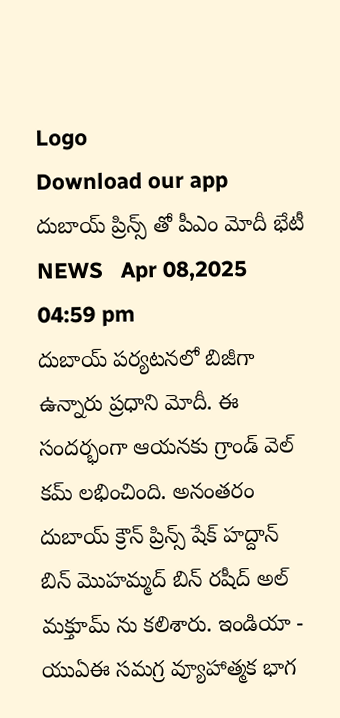Logo
Download our app
దుబాయ్ ప్రిన్స్ తో పీఎం మోదీ భేటీ
NEWS   Apr 08,2025 04:59 pm
దుబాయ్ ప‌ర్య‌ట‌న‌లో బిజీగా ఉన్నారు ప్ర‌ధాని మోదీ. ఈ సంద‌ర్భంగా ఆయ‌న‌కు గ్రాండ్ వెల్ క‌మ్ ల‌భించింది. అనంత‌రం దుబాయ్ క్రౌన్ ప్రిన్స్ షేక్ హ‌ద్దాన్ బిన్ మొహమ్మ‌ద్ బిన్ ర‌షీద్ అల్ మక్తూమ్ ను క‌లిశారు. ఇండియా - యుఏఈ స‌మ‌గ్ర వ్యూహాత్మ‌క భాగ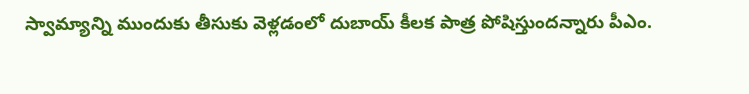స్వామ్యాన్ని ముందుకు తీసుకు వెళ్ల‌డంలో దుబాయ్ కీల‌క పాత్ర పోషిస్తుంద‌న్నారు పీఎం.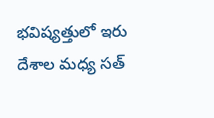భ‌విష్య‌త్తులో ఇరు దేశాల మ‌ధ్య స‌త్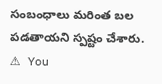సంబంధాలు మ‌రింత బ‌ల ప‌డ‌తాయ‌ని స్ప‌ష్టం చేశారు.
⚠ You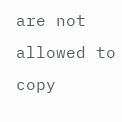are not allowed to copy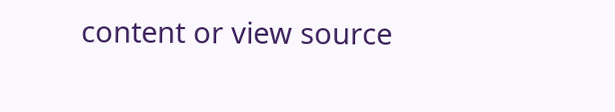content or view source